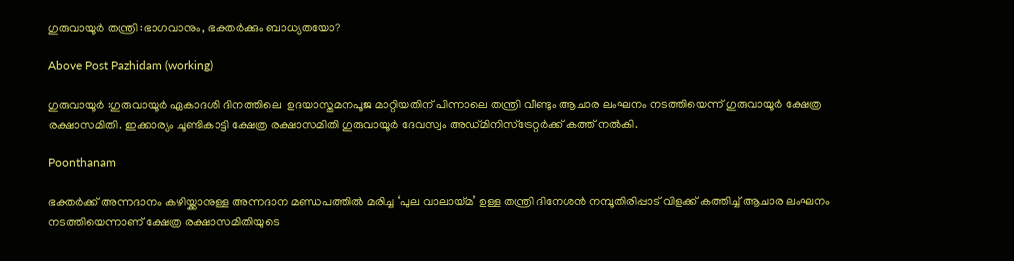ഗുരുവായൂർ തന്ത്രി :ഭാഗവാനും, ഭക്തർക്കും ബാധ്യതയോ?

Above Post Pazhidam (working)

ഗുരുവായൂര്‍ :ഗുരുവായൂർ ഏകാദശി ദിനത്തിലെ  ഉദയാസ്തമനപൂജ മാറ്റിയതിന് പിന്നാലെ തന്ത്രി വീണ്ടും ആചാര ലംഘനം നടത്തിയെന്ന് ഗുരുവായൂര്‍ ക്ഷേത്ര രക്ഷാസമിതി. ഇക്കാര്യം ചൂണ്ടികാട്ടി ക്ഷേത്ര രക്ഷാസമിതി ഗുരുവായൂര്‍ ദേവസ്വം അഡ്മിനിസ്‌ട്രേറ്റര്‍ക്ക് കത്ത് നല്‍കി.

Poonthanam

ഭക്തര്‍ക്ക് അന്നദാനം കഴിയ്ക്കാനുള്ള അന്നദാന മണ്ഡപത്തില്‍ മരിച്ച ‘പുല വാലായ്മ’ ഉള്ള തന്ത്രി ദിനേശന്‍ നമ്പൂതിരിപ്പാട് വിളക്ക് കത്തിച്ച് ആചാര ലംഘനം നടത്തിയെന്നാണ് ക്ഷേത്ര രക്ഷാസമിതിയുടെ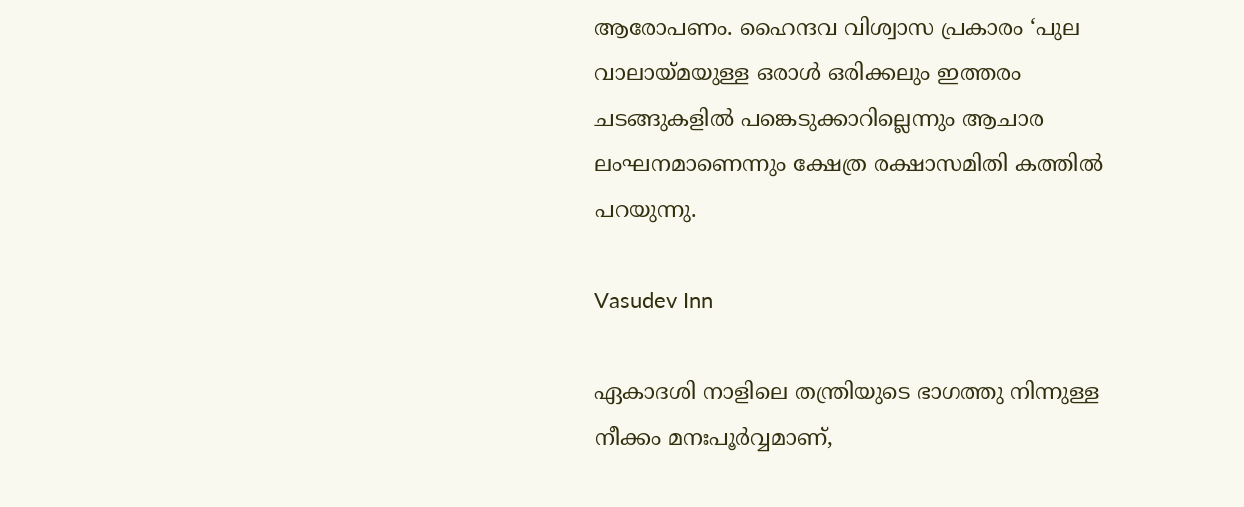ആരോപണം. ഹൈന്ദവ വിശ്വാസ പ്രകാരം ‘പുല വാലായ്മയുള്ള ഒരാള്‍ ഒരിക്കലും ഇത്തരം ചടങ്ങുകളില്‍ പങ്കെടുക്കാറില്ലെന്നും ആചാര ലംഘനമാണെന്നും ക്ഷേത്ര രക്ഷാസമിതി കത്തില്‍ പറയുന്നു.

Vasudev Inn

ഏകാദശി നാളിലെ തന്ത്രിയുടെ ഭാഗത്തു നിന്നുള്ള നീക്കം മനഃപൂര്‍വ്വമാണ്,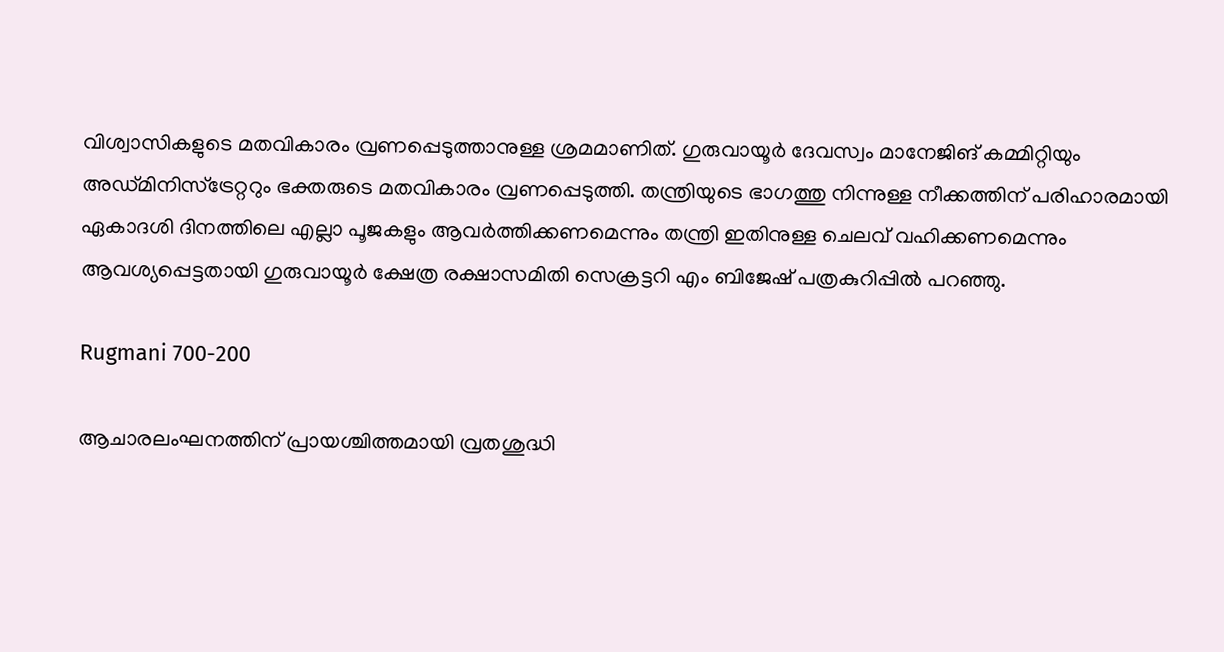വിശ്വാസികളുടെ മതവികാരം വ്രണപ്പെടുത്താനുള്ള ശ്രമമാണിത്. ഗുരുവായൂര്‍ ദേവസ്വം മാനേജിങ് കമ്മിറ്റിയും അഡ്മിനിസ്ട്രേറ്ററും ഭക്തരുടെ മതവികാരം വ്രണപ്പെടുത്തി. തന്ത്രിയുടെ ഭാഗത്തു നിന്നുള്ള നീക്കത്തിന് പരിഹാരമായി ഏകാദശി ദിനത്തിലെ എല്ലാ പൂജകളും ആവര്‍ത്തിക്കണമെന്നും തന്ത്രി ഇതിനുള്ള ചെലവ് വഹിക്കണമെന്നും ആവശ്യപ്പെട്ടതായി ഗുരുവായൂര്‍ ക്ഷേത്ര രക്ഷാസമിതി സെക്രട്ടറി എം ബിജേഷ് പത്രകുറിപ്പില്‍ പറഞ്ഞു.

Rugmani 700-200

ആചാരലംഘനത്തിന് പ്രായശ്ചിത്തമായി വ്രതശുദ്ധി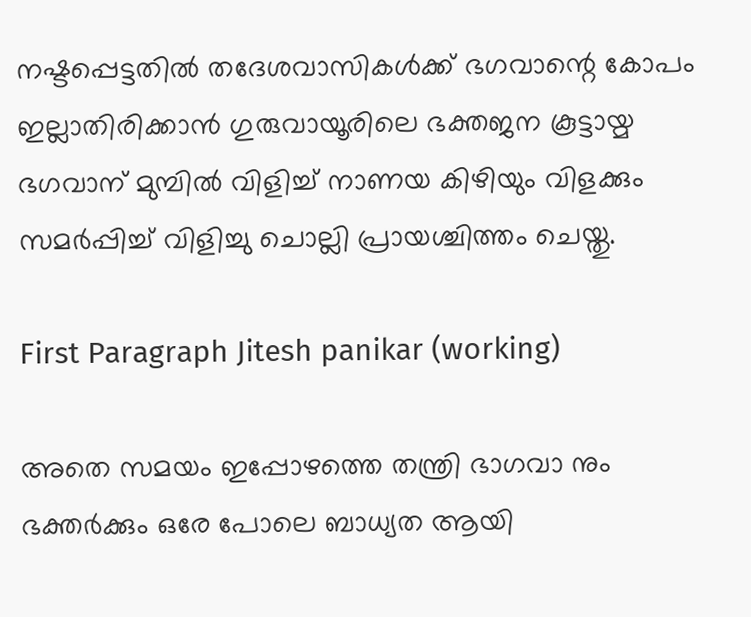നഷ്ടപ്പെട്ടതില്‍ തദേശവാസികള്‍ക്ക് ഭഗവാന്റെ കോപം ഇല്ലാതിരിക്കാന്‍ ഗുരുവായൂരിലെ ഭക്തജന കൂട്ടായ്മ ഭഗവാന് മുമ്പില്‍ വിളിച്ച് നാണയ കിഴിയും വിളക്കും സമര്‍പ്പിച്ച് വിളിച്ചു ചൊല്ലി പ്രായശ്ചിത്തം ചെയ്തു.

First Paragraph Jitesh panikar (working)

അതെ സമയം ഇപ്പോഴത്തെ തന്ത്രി ഭാഗവാ നും ഭക്തർക്കും ഒരേ പോലെ ബാധ്യത ആയി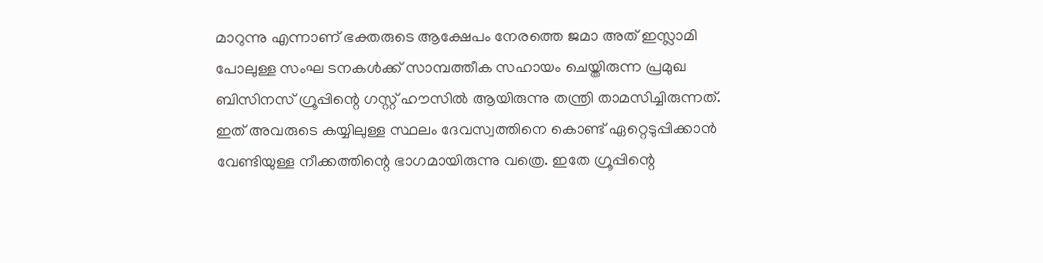മാറുന്നു എന്നാണ് ഭക്തരുടെ ആക്ഷേപം നേരത്തെ ജമാ അത് ഇസ്ലാമി പോലുള്ള സംഘ ടനകൾക്ക് സാമ്പത്തീക സഹായം ചെയ്തിരുന്ന പ്രമുഖ ബിസിനസ് ഗ്രൂപ്പിന്റെ ഗസ്റ്റ് ഹൗസിൽ ആയിരുന്നു തന്ത്രി താമസിച്ചിരുന്നത്. ഇത് അവരുടെ കയ്യിലുള്ള സ്ഥലം ദേവസ്വത്തിനെ കൊണ്ട് ഏറ്റെടുപ്പിക്കാൻ വേണ്ടിയുള്ള നീക്കത്തിന്റെ ഭാഗമായിരുന്നു വത്രെ. ഇതേ ഗ്രൂപ്പിന്റെ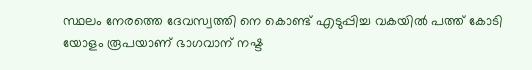സ്ഥലം നേരത്തെ ദേവസ്വത്തി നെ കൊണ്ട് എടുപ്പിച്ച വകയിൽ പത്ത് കോടി യോളം രൂപയാണ് ഭാഗവാന് നഷ്ട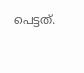പെട്ടത്.